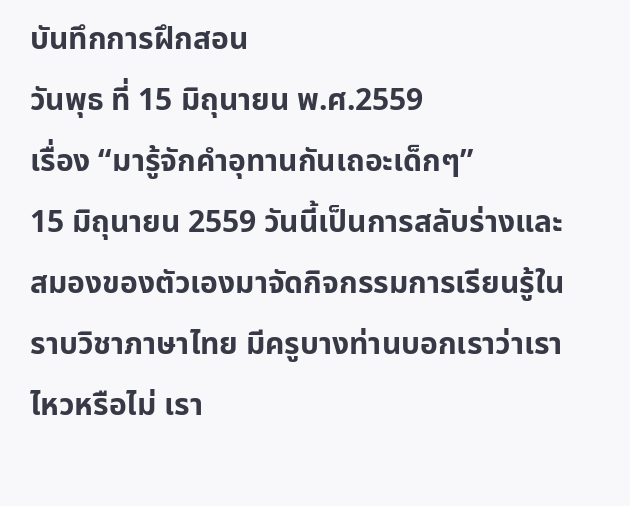บันทึกการฝึกสอน
วันพุธ ที่ 15 มิถุนายน พ.ศ.2559
เรื่อง “มารู้จักคำอุทานกันเถอะเด็กๆ”
15 มิถุนายน 2559 วันนี้เป็นการสลับร่างและสมองของตัวเองมาจัดกิจกรรมการเรียนรู้ในราบวิชาภาษาไทย มีครูบางท่านบอกเราว่าเราไหวหรือไม่ เรา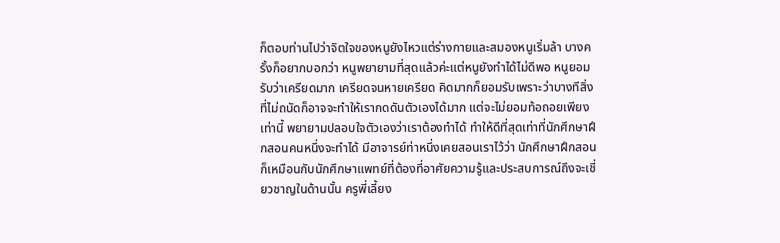ก็ตอบท่านไปว่าจิตใจของหนูยังไหวแต่ร่างกายและสมองหนูเริ่มล้า บางครั้งก็อยากบอกว่า หนูพยายามที่สุดแล้วค่ะแต่หนูยังทำได้ไม่ดีพอ หนูยอมรับว่าเครียดมาก เครียดจนหายเครียด คิดมากก็ยอมรับเพราะว่าบางทีสิ่งที่ไม่ถนัดก็อาจจะทำให้เรากดดันตัวเองได้มาก แต่จะไม่ยอมท้อถอยเพียงเท่านี้ พยายามปลอบใจตัวเองว่าเราต้องทำได้ ทำให้ดีที่สุดเท่าที่นักศึกษาฝึกสอนคนหนึ่งจะทำได้ มีอาจารย์ท่าหนึ่งเคยสอนเราไว้ว่า นักศึกษาฝึกสอนก็เหมือนกับนักศึกษาแพทย์ที่ต้องที่อาศัยความรู้และประสบการณ์ถึงจะเชี่ยวชาญในด้านนั้น ครูพี่เลี้ยง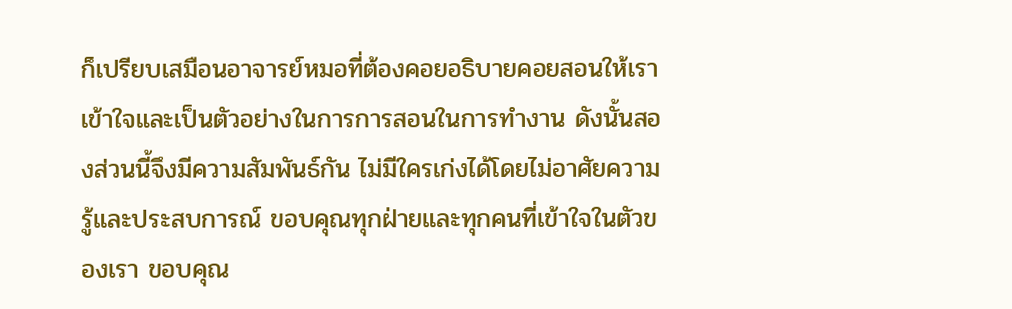ก็เปรียบเสมือนอาจารย์หมอที่ต้องคอยอธิบายคอยสอนให้เราเข้าใจและเป็นตัวอย่างในการการสอนในการทำงาน ดังนั้นสองส่วนนี้จึงมีความสัมพันธ์กัน ไม่มีใครเก่งได้โดยไม่อาศัยความรู้และประสบการณ์ ขอบคุณทุกฝ่ายและทุกคนที่เข้าใจในตัวของเรา ขอบคุณ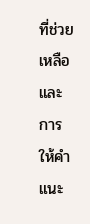ที่ช่วยเหลือและการให้คำแนะ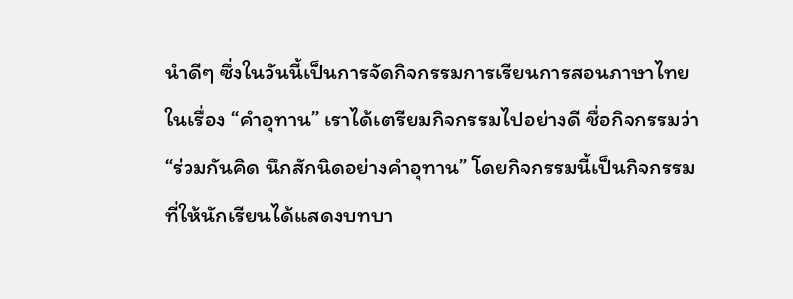นำดีๆ ซึ่งในวันนี้เป็นการจัดกิจกรรมการเรียนการสอนภาษาไทย ในเรื่อง “คำอุทาน” เราได้เตรียมกิจกรรมไปอย่างดี ชื่อกิจกรรมว่า “ร่วมกันคิด นึกสักนิดอย่างคำอุทาน” โดยกิจกรรมนี้เป็นกิจกรรมที่ให้นักเรียนได้แสดงบทบา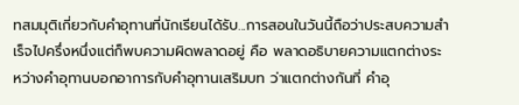ทสมมุติเกี่ยวกับคำอุทานที่นักเรียนได้รับ...การสอนในวันนี้ถือว่าประสบความสำเร็จไปครึ่งหนึ่งแต่ก็พบความผิดพลาดอยู่ คือ พลาดอธิบายความแตกต่างระหว่างคำอุทานบอกอาการกับคำอุทานเสริมบท ว่าแตกต่างกันที่ คำอุ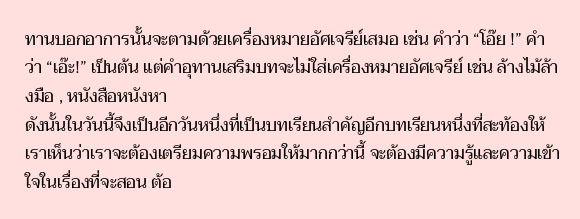ทานบอกอาการนั้นจะตามด้วยเครื่องหมายอัศเจรีย์เสมอ เช่น คำว่า “โอ๊ย !” คำว่า “เอ๊ะ!” เป็นต้น แต่คำอุทานเสริมบทจะไม่ใส่เครื่องหมายอัศเจรีย์ เช่น ล้างไม้ล้างมือ , หนังสือหนังหา
ดังนั้นในวันนี้จึงเป็นอีกวันหนึ่งที่เป็นบทเรียนสำคัญอีกบทเรียนหนึ่งที่สะท้องให้เราเห็นว่าเราจะต้องเตรียมความพรอมให้มากกว่านี้ จะต้องมีความรู้และความเข้าใจในเรื่องที่จะสอน ต้อ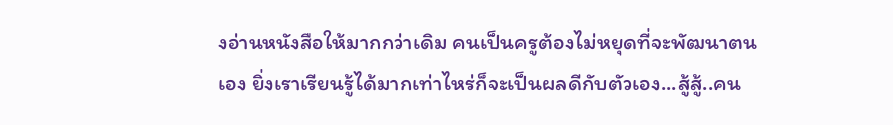งอ่านหนังสือให้มากกว่าเดิม คนเป็นครูต้องไม่หยุดที่จะพัฒนาตนเอง ยิ่งเราเรียนรู้ได้มากเท่าไหร่ก็จะเป็นผลดีกับตัวเอง...สู้สู้..คน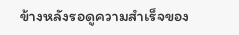ข้างหลังรอดูความสำเร็จของ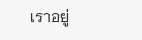เราอยู่